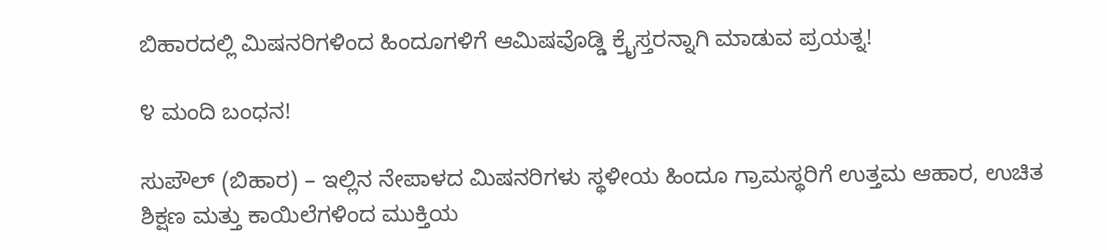ಬಿಹಾರದಲ್ಲಿ ಮಿಷನರಿಗಳಿಂದ ಹಿಂದೂಗಳಿಗೆ ಆಮಿಷವೊಡ್ಡಿ ಕ್ರೈಸ್ತರನ್ನಾಗಿ ಮಾಡುವ ಪ್ರಯತ್ನ!

೪ ಮಂದಿ ಬಂಧನ!

ಸುಪೌಲ್ (ಬಿಹಾರ) – ಇಲ್ಲಿನ ನೇಪಾಳದ ಮಿಷನರಿಗಳು ಸ್ಥಳೀಯ ಹಿಂದೂ ಗ್ರಾಮಸ್ಥರಿಗೆ ಉತ್ತಮ ಆಹಾರ, ಉಚಿತ ಶಿಕ್ಷಣ ಮತ್ತು ಕಾಯಿಲೆಗಳಿಂದ ಮುಕ್ತಿಯ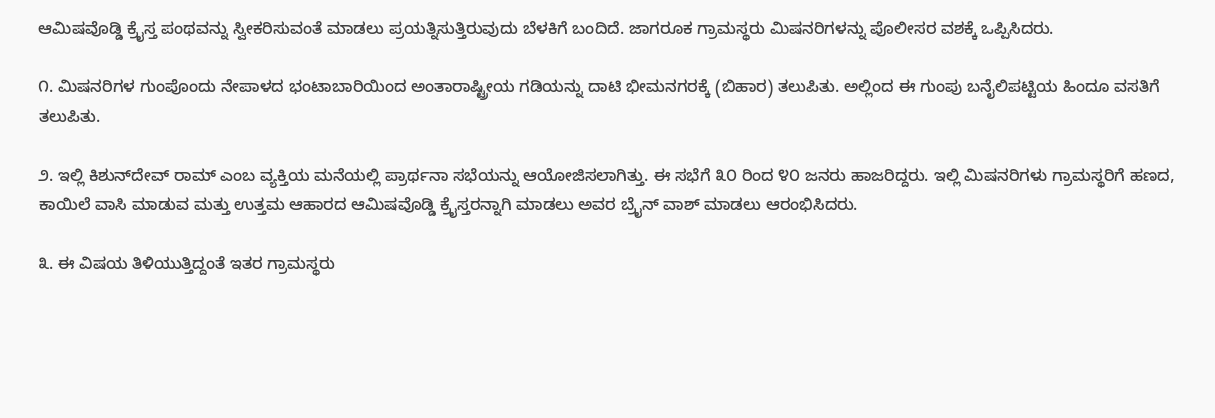ಆಮಿಷವೊಡ್ಡಿ ಕ್ರೈಸ್ತ ಪಂಥವನ್ನು ಸ್ವೀಕರಿಸುವಂತೆ ಮಾಡಲು ಪ್ರಯತ್ನಿಸುತ್ತಿರುವುದು ಬೆಳಕಿಗೆ ಬಂದಿದೆ. ಜಾಗರೂಕ ಗ್ರಾಮಸ್ಥರು ಮಿಷನರಿಗಳನ್ನು ಪೊಲೀಸರ ವಶಕ್ಕೆ ಒಪ್ಪಿಸಿದರು.

೧. ಮಿಷನರಿಗಳ ಗುಂಪೊಂದು ನೇಪಾಳದ ಭಂಟಾಬಾರಿಯಿಂದ ಅಂತಾರಾಷ್ಟ್ರೀಯ ಗಡಿಯನ್ನು ದಾಟಿ ಭೀಮನಗರಕ್ಕೆ (ಬಿಹಾರ) ತಲುಪಿತು. ಅಲ್ಲಿಂದ ಈ ಗುಂಪು ಬನೈಲಿಪಟ್ಟಿಯ ಹಿಂದೂ ವಸತಿಗೆ ತಲುಪಿತು.

೨. ಇಲ್ಲಿ ಕಿಶುನ್‌ದೇವ್ ರಾಮ್ ಎಂಬ ವ್ಯಕ್ತಿಯ ಮನೆಯಲ್ಲಿ ಪ್ರಾರ್ಥನಾ ಸಭೆಯನ್ನು ಆಯೋಜಿಸಲಾಗಿತ್ತು. ಈ ಸಭೆಗೆ ೩೦ ರಿಂದ ೪೦ ಜನರು ಹಾಜರಿದ್ದರು. ಇಲ್ಲಿ ಮಿಷನರಿಗಳು ಗ್ರಾಮಸ್ಥರಿಗೆ ಹಣದ, ಕಾಯಿಲೆ ವಾಸಿ ಮಾಡುವ ಮತ್ತು ಉತ್ತಮ ಆಹಾರದ ಆಮಿಷವೊಡ್ಡಿ ಕ್ರೈಸ್ತರನ್ನಾಗಿ ಮಾಡಲು ಅವರ ಬ್ರೈನ್ ವಾಶ್ ಮಾಡಲು ಆರಂಭಿಸಿದರು.

೩. ಈ ವಿಷಯ ತಿಳಿಯುತ್ತಿದ್ದಂತೆ ಇತರ ಗ್ರಾಮಸ್ಥರು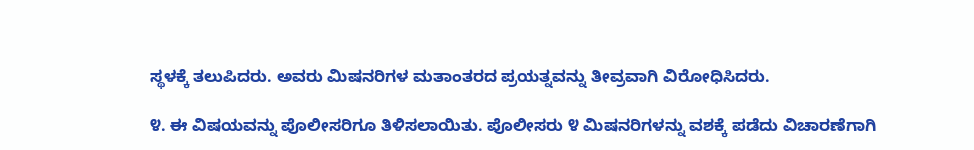ಸ್ಥಳಕ್ಕೆ ತಲುಪಿದರು. ಅವರು ಮಿಷನರಿಗಳ ಮತಾಂತರದ ಪ್ರಯತ್ನವನ್ನು ತೀವ್ರವಾಗಿ ವಿರೋಧಿಸಿದರು.

೪. ಈ ವಿಷಯವನ್ನು ಪೊಲೀಸರಿಗೂ ತಿಳಿಸಲಾಯಿತು. ಪೊಲೀಸರು ೪ ಮಿಷನರಿಗಳನ್ನು ವಶಕ್ಕೆ ಪಡೆದು ವಿಚಾರಣೆಗಾಗಿ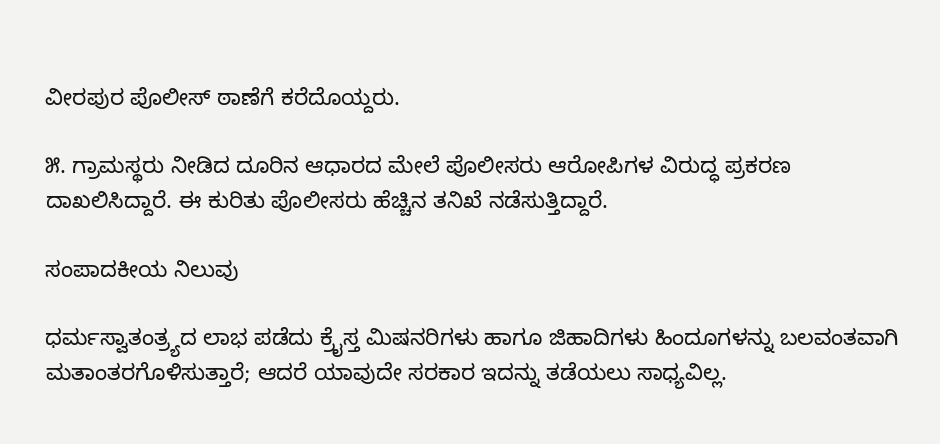ವೀರಪುರ ಪೊಲೀಸ್ ಠಾಣೆಗೆ ಕರೆದೊಯ್ದರು.

೫. ಗ್ರಾಮಸ್ಥರು ನೀಡಿದ ದೂರಿನ ಆಧಾರದ ಮೇಲೆ ಪೊಲೀಸರು ಆರೋಪಿಗಳ ವಿರುದ್ಧ ಪ್ರಕರಣ ದಾಖಲಿಸಿದ್ದಾರೆ. ಈ ಕುರಿತು ಪೊಲೀಸರು ಹೆಚ್ಚಿನ ತನಿಖೆ ನಡೆಸುತ್ತಿದ್ದಾರೆ.

ಸಂಪಾದಕೀಯ ನಿಲುವು

ಧರ್ಮಸ್ವಾತಂತ್ರ್ಯದ ಲಾಭ ಪಡೆದು ಕ್ರೈಸ್ತ ಮಿಷನರಿಗಳು ಹಾಗೂ ಜಿಹಾದಿಗಳು ಹಿಂದೂಗಳನ್ನು ಬಲವಂತವಾಗಿ ಮತಾಂತರಗೊಳಿಸುತ್ತಾರೆ; ಆದರೆ ಯಾವುದೇ ಸರಕಾರ ಇದನ್ನು ತಡೆಯಲು ಸಾಧ್ಯವಿಲ್ಲ.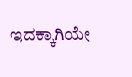ಇದಕ್ಕಾಗಿಯೇ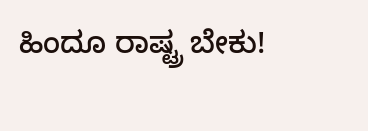ಹಿಂದೂ ರಾಷ್ಟ್ರ ಬೇಕು!